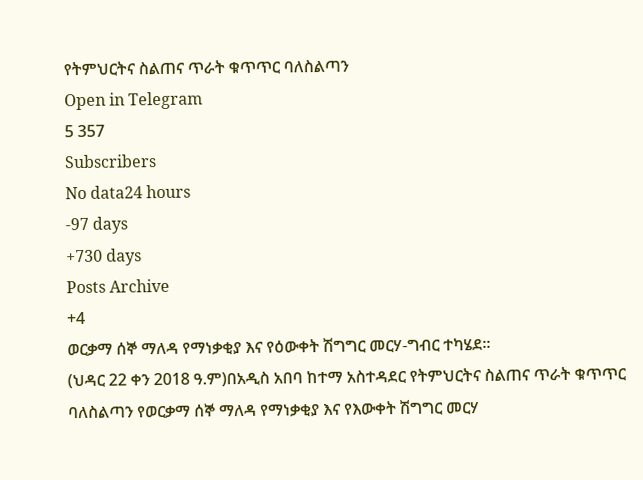የትምህርትና ስልጠና ጥራት ቁጥጥር ባለስልጣን
Open in Telegram
5 357
Subscribers
No data24 hours
-97 days
+730 days
Posts Archive
+4
ወርቃማ ሰኞ ማለዳ የማነቃቂያ እና የዕውቀት ሽግግር መርሃ-ግብር ተካሄደ፡፡
(ህዳር 22 ቀን 2018 ዓ.ም)በአዲስ አበባ ከተማ አስተዳደር የትምህርትና ስልጠና ጥራት ቁጥጥር ባለስልጣን የወርቃማ ሰኞ ማለዳ የማነቃቂያ እና የእውቀት ሽግግር መርሃ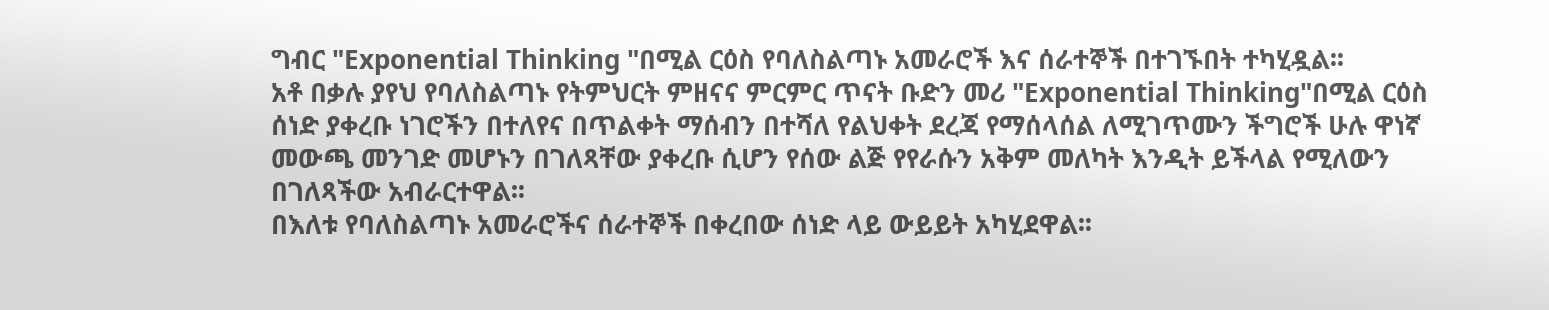ግብር "Exponential Thinking "በሚል ርዕስ የባለስልጣኑ አመራሮች እና ሰራተኞች በተገኙበት ተካሂዷል፡፡
አቶ በቃሉ ያየህ የባለስልጣኑ የትምህርት ምዘናና ምርምር ጥናት ቡድን መሪ "Exponential Thinking"በሚል ርዕስ ሰነድ ያቀረቡ ነገሮችን በተለየና በጥልቀት ማሰብን በተሻለ የልህቀት ደረጃ የማሰላሰል ለሚገጥሙን ችግሮች ሁሉ ዋነኛ መውጫ መንገድ መሆኑን በገለጻቸው ያቀረቡ ሲሆን የሰው ልጅ የየራሱን አቅም መለካት እንዲት ይችላል የሚለውን በገለጻችው አብራርተዋል፡፡
በእለቱ የባለስልጣኑ አመራሮችና ሰራተኞች በቀረበው ሰነድ ላይ ውይይት አካሂደዋል፡፡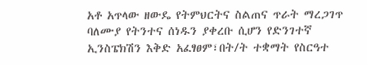አቶ አጥላው ዘውዴ የትምህርትና ስልጠና ጥራት ማረጋገጥ ባለሙያ የትንተና ሰነዱን ያቀረቡ ሲሆን የድንገተኛ ኢንስፔክሽን እቅድ አፈፃፀም፣በት/ት ተቋማት የስርዓተ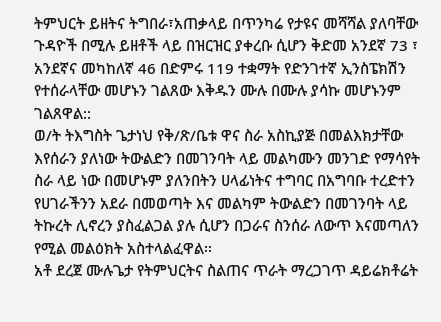ትምህርት ይዘትና ትግበራ፣አጠቃላይ በጥንካሬ የታዩና መሻሻል ያለባቸው ጉዳዮች በሚሉ ይዘቶች ላይ በዝርዝር ያቀረቡ ሲሆን ቅድመ አንደኛ 73 ፣ አንደኛና መካከለኛ 46 በድምሩ 119 ተቋማት የድንገተኛ ኢንስፔክሽን የተሰራላቸው መሆኑን ገልጸው እቅዱን ሙሉ በሙሉ ያሳኩ መሆኑንም ገልጸዋል::
ወ/ት ትእግስት ጌታነህ የቅ/ጽ/ቤቱ ዋና ስራ አስኪያጅ በመልእክታቸው እየሰራን ያለነው ትውልድን በመገንባት ላይ መልካሙን መንገድ የማሳየት ስራ ላይ ነው በመሆኑም ያለንበትን ሀላፊነትና ተግባር በአግባቡ ተረድተን የሀገራችንን አደራ በመወጣት እና መልካም ትውልድን በመገንባት ላይ ትኩረት ሊኖረን ያስፈልጋል ያሉ ሲሆን በጋራና ስንሰራ ለውጥ እናመጣለን የሚል መልዕክት አስተላልፈዋል፡፡
አቶ ደረጀ ሙሉጌታ የትምህርትና ስልጠና ጥራት ማረጋገጥ ዳይሬክቶሬት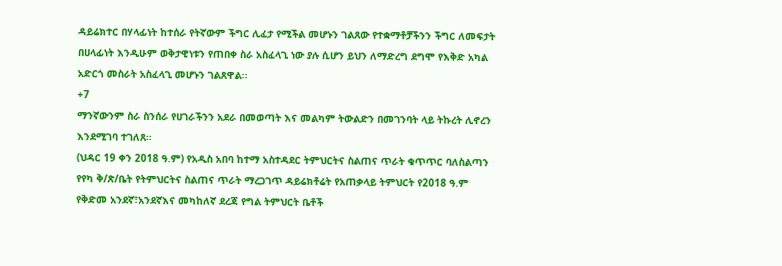ዳይሬክተር በሃላፊነት ከተሰራ የትኛውም ችግር ሊፈታ የሚችል መሆኑን ገልጸው የተቋማቶቻችንን ችግር ለመፍታት በሀላፊነት እንዲሁም ወቅታዊነቱን የጠበቀ ስራ አስፈላጊ ነው ያሉ ሲሆን ይህን ለማድረግ ደግሞ የእቅድ አካል አድርጎ መስራት አስፈላጊ መሆኑን ገልጸዋል፡፡
+7
ማንኛውንም ስራ ስንሰራ የሀገራችንን አደራ በመወጣት እና መልካም ትውልድን በመገንባት ላይ ትኩረት ሊኖረን እንደሚገባ ተገለጸ፡፡
(ህዳር 19 ቀን 2018 ዓ.ም) የአዲስ አበባ ከተማ አስተዳደር ትምህርትና ስልጠና ጥራት ቁጥጥር ባለስልጣን የየካ ቅ/ጽ/ቤት የትምህርትና ስልጠና ጥራት ማረጋገጥ ዳይሬክቶሬት የአጠቃላይ ትምህርት የ2018 ዓ.ም የቅድመ አንደኛ፣አንደኛእና መካከለኛ ደረጃ የግል ትምህርት ቤቶች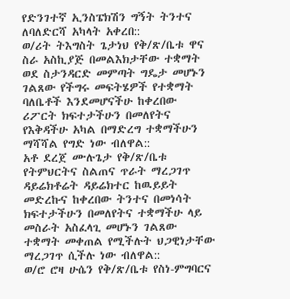የድንገተኛ ኢንስፔክሽን ግኝት ትንተና ለባለድርሻ አካላት አቀረበ::
ወ/ሪት ትእግስት ጌታነህ የቅ/ጽ/ቤቱ ዋና ስራ አስኪያጅ በመልእክታቸው ተቋማት ወደ ስታንዳርድ መምጣት ግዴታ መሆኑን ገልጸው የችግሩ መፍትሄዎች የተቋማት ባለቤቶች እንደመሆናችሁ ከቀረበው ሪፖርት ክፍተታችሁን በመለየትና የእቅዳችሁ አካል በማድረግ ተቋማችሁን ማሻሻል የግድ ነው ብለዋል::
አቶ ደረጀ ሙሉጌታ የቅ/ጽ/ቤቱ የትምህርትና ስልጠና ጥራት ማረጋገጥ ዳይሬክቶሬት ዳይሬክተር ከዉይይት መድረኩና ከቀረበው ትንተና በመነሳት ክፍተታችሁን በመለየትና ተቋማችሁ ላይ መስራት አስፈላጊ መሆኑን ገልጸው ተቋማት መቀጠል የሚችሉት ህጋዊነታቸው ማረጋገጥ ሲችሉ ነው ብለዋል::
ወ/ሮ ሮዛ ሁሴን የቅ/ጽ/ቤቱ የስነ-ምግባርና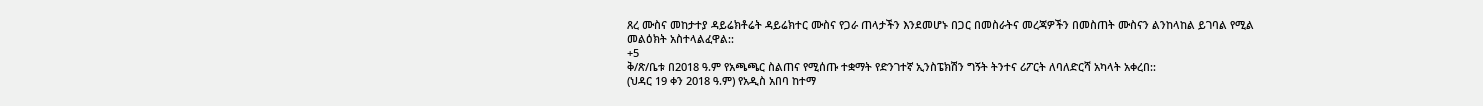ጸረ ሙስና መከታተያ ዳይሬክቶሬት ዳይሬክተር ሙስና የጋራ ጠላታችን እንደመሆኑ በጋር በመስራትና መረጃዎችን በመስጠት ሙስናን ልንከላከል ይገባል የሚል መልዕክት አስተላልፈዋል::
+5
ቅ/ጽ/ቤቱ በ2018 ዓ.ም የአጫጫር ስልጠና የሚሰጡ ተቋማት የድንገተኛ ኢንስፔክሽን ግኝት ትንተና ሪፖርት ለባለድርሻ አካላት አቀረበ::
(ህዳር 19 ቀን 2018 ዓ.ም) የአዲስ አበባ ከተማ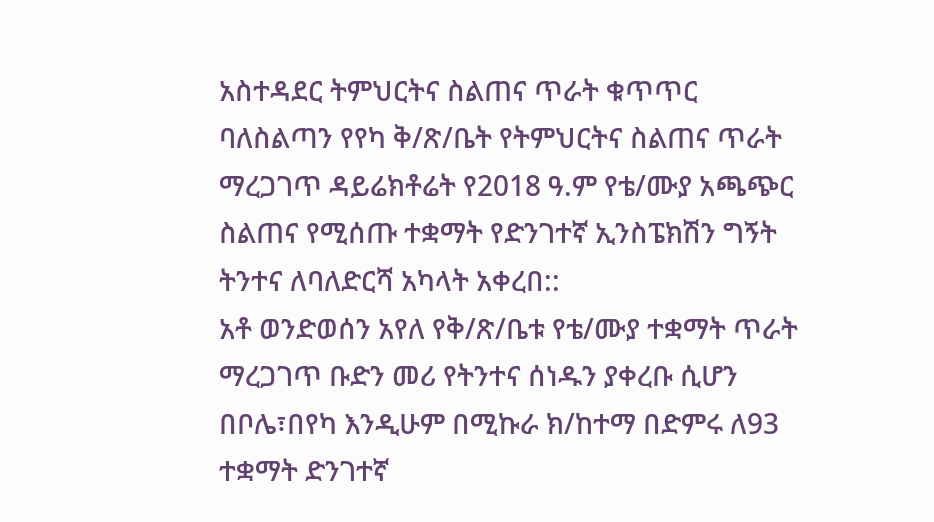አስተዳደር ትምህርትና ስልጠና ጥራት ቁጥጥር ባለስልጣን የየካ ቅ/ጽ/ቤት የትምህርትና ስልጠና ጥራት ማረጋገጥ ዳይሬክቶሬት የ2018 ዓ.ም የቴ/ሙያ አጫጭር ስልጠና የሚሰጡ ተቋማት የድንገተኛ ኢንስፔክሽን ግኝት ትንተና ለባለድርሻ አካላት አቀረበ::
አቶ ወንድወሰን አየለ የቅ/ጽ/ቤቱ የቴ/ሙያ ተቋማት ጥራት ማረጋገጥ ቡድን መሪ የትንተና ሰነዱን ያቀረቡ ሲሆን በቦሌ፣በየካ እንዲሁም በሚኩራ ክ/ከተማ በድምሩ ለ93 ተቋማት ድንገተኛ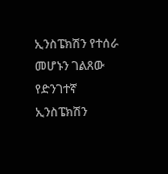ኢንስፔክሽን የተሰራ መሆኑን ገልጸው የድንገተኛ ኢንስፔክሽን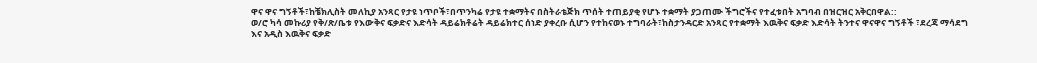ዋና ዋና ግኝቶች፣ከቼክሊስት መለኪያ አንጻር የታዩ ነጥቦች፣በጥንካሬ የታዩ ተቋማትና በስትራቴጅክ ጥሰት ተጠይያቂ የሆኑ ተቋማት ያጋጠሙ ችግሮችና የተፈቱበት አግባብ በዝርዝር አቅርበዋል::
ወ/ሮ ካሳ መኩሪያ የቅ/ጽ/ቤቱ የእውቅና ፍቃድና እድሳት ዳይሬክቶሬት ዳይሬክተር ሰነድ ያቀረቡ ሲሆን የተከናወኑ ተግባራት፣ከስታንዳርድ አንጻር የተቋማት እዉቅና ፍቃድ እድሳት ትንተና ዋናዋና ግኝቶች ፣ደረጃ ማሳደግ እና አዲስ እዉቅና ፍቃድ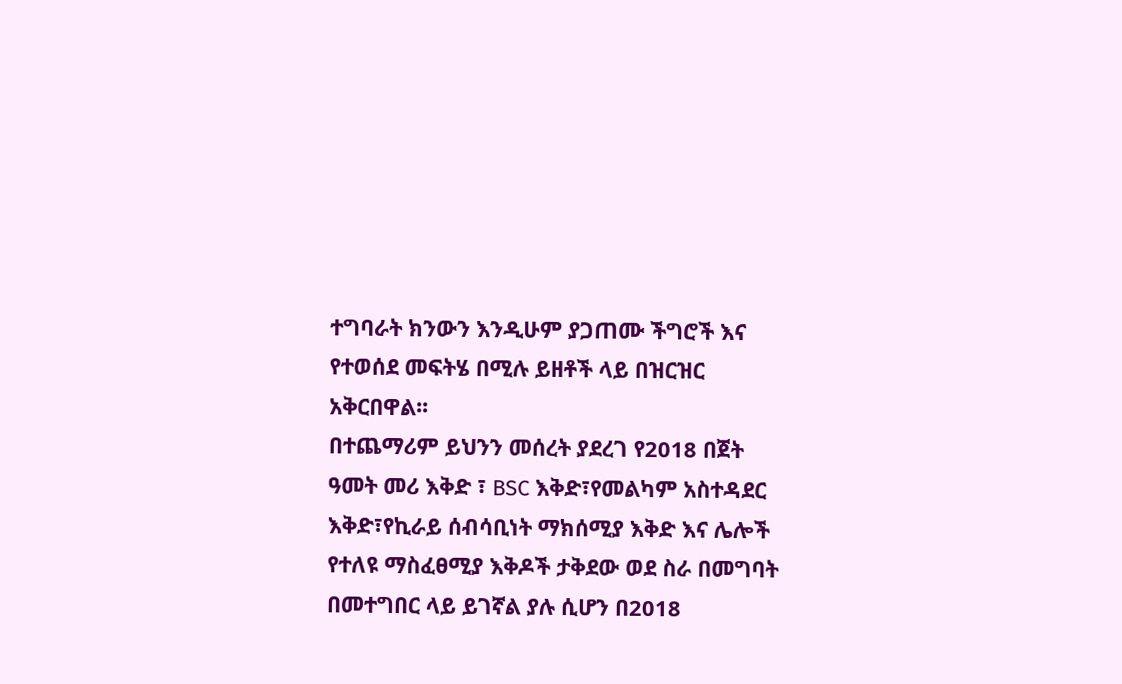ተግባራት ክንውን እንዲሁም ያጋጠሙ ችግሮች እና የተወሰደ መፍትሄ በሚሉ ይዘቶች ላይ በዝርዝር አቅርበዋል፡፡
በተጨማሪም ይህንን መሰረት ያደረገ የ2018 በጀት ዓመት መሪ እቅድ ፣ BSC እቅድ፣የመልካም አስተዳደር እቅድ፣የኪራይ ሰብሳቢነት ማክሰሚያ እቅድ እና ሌሎች የተለዩ ማስፈፀሚያ እቅዶች ታቅደው ወደ ስራ በመግባት በመተግበር ላይ ይገኛል ያሉ ሲሆን በ2018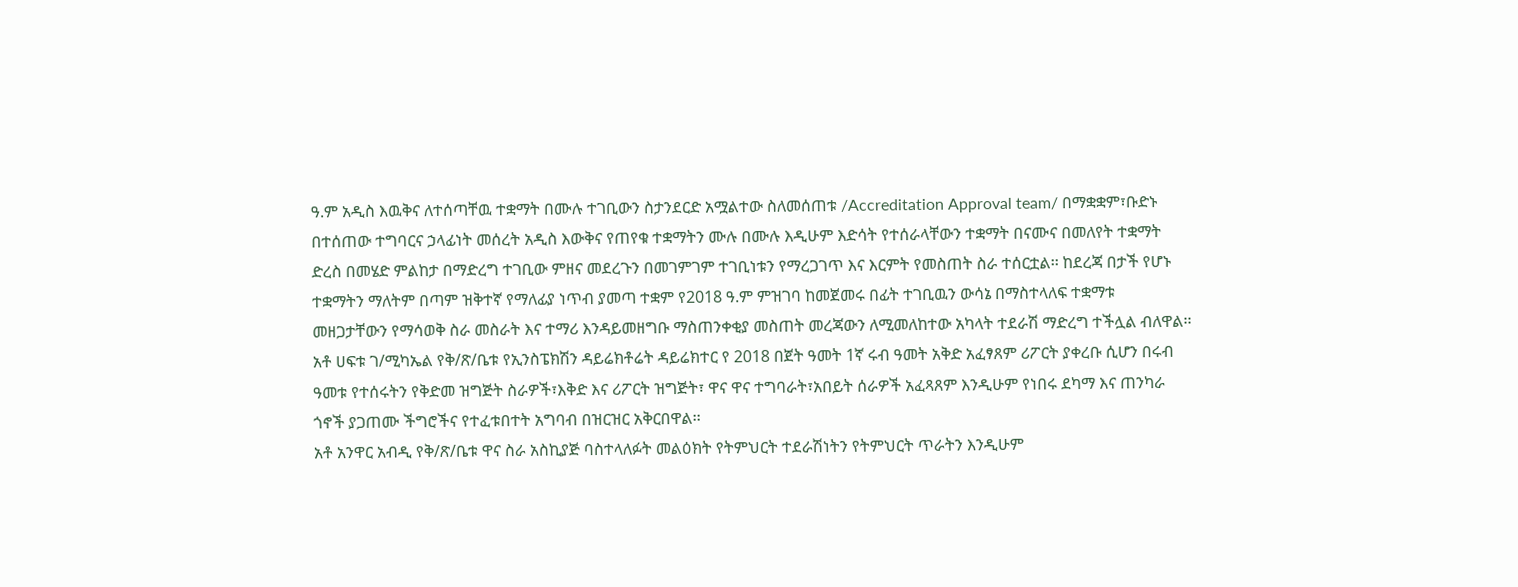ዓ.ም አዲስ እዉቅና ለተሰጣቸዉ ተቋማት በሙሉ ተገቢውን ስታንደርድ አሟልተው ስለመሰጠቱ /Accreditation Approval team/ በማቋቋም፣ቡድኑ በተሰጠው ተግባርና ኃላፊነት መሰረት አዲስ እውቅና የጠየቁ ተቋማትን ሙሉ በሙሉ እዲሁም እድሳት የተሰራላቸውን ተቋማት በናሙና በመለየት ተቋማት ድረስ በመሄድ ምልከታ በማድረግ ተገቢው ምዘና መደረጉን በመገምገም ተገቢነቱን የማረጋገጥ እና እርምት የመስጠት ስራ ተሰርቷል፡፡ ከደረጃ በታች የሆኑ ተቋማትን ማለትም በጣም ዝቅተኛ የማለፊያ ነጥብ ያመጣ ተቋም የ2018 ዓ.ም ምዝገባ ከመጀመሩ በፊት ተገቢዉን ውሳኔ በማስተላለፍ ተቋማቱ መዘጋታቸውን የማሳወቅ ስራ መስራት እና ተማሪ እንዳይመዘግቡ ማስጠንቀቂያ መስጠት መረጃውን ለሚመለከተው አካላት ተደራሽ ማድረግ ተችሏል ብለዋል፡፡
አቶ ሀፍቱ ገ/ሚካኤል የቅ/ጽ/ቤቱ የኢንስፔክሽን ዳይሬክቶሬት ዳይሬክተር የ 2018 በጀት ዓመት 1ኛ ሩብ ዓመት አቅድ አፈፃጸም ሪፖርት ያቀረቡ ሲሆን በሩብ ዓመቱ የተሰሩትን የቅድመ ዝግጅት ስራዎች፣እቅድ እና ሪፖርት ዝግጅት፣ ዋና ዋና ተግባራት፣አበይት ሰራዎች አፈጻጸም እንዲሁም የነበሩ ደካማ እና ጠንካራ ጎኖች ያጋጠሙ ችግሮችና የተፈቱበተት አግባብ በዝርዝር አቅርበዋል፡፡
አቶ አንዋር አብዲ የቅ/ጽ/ቤቱ ዋና ስራ አስኪያጅ ባስተላለፉት መልዕክት የትምህርት ተደራሽነትን የትምህርት ጥራትን እንዲሁም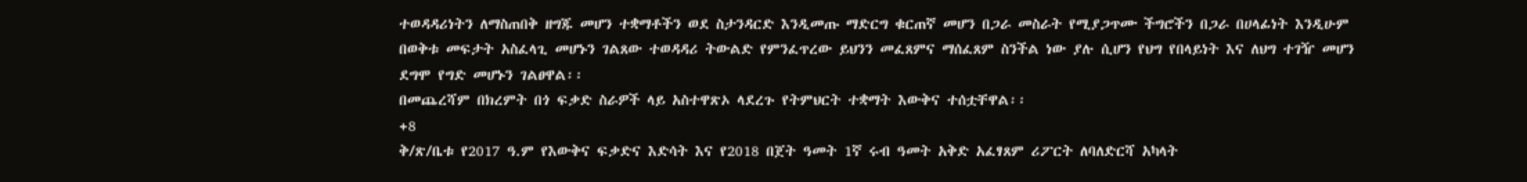ተወዳዳሪነትን ለማስጠበቅ ዘግጁ መሆን ተቋማቶችን ወደ ስታንዳርድ እንዲመጡ ማድርግ ቁርጠኛ መሆን በጋራ መስራት የሚያጋጥሙ ችግሮችን በጋራ በሀላፊነት እንዲሁም በወቅቱ መፍታት አስፈላጊ መሆኑን ገልጸው ተወዳዳሪ ትውልድ የምንፈጥረው ይህንን መፈጸምና ማሰፈጸም ስንችል ነው ያሉ ሲሆን የህግ የበላይነት እና ለህግ ተገዥ መሆን ደግሞ የግድ መሆኑን ገልፀዋል፡፡
በመጨረሻም በክረምት በጎ ፍቃድ ስራዎች ላይ አስተዋጽኦ ላደረጉ የትምህርት ተቋማት እውቅና ተሰቷቸዋል፡፡
+8
ቅ/ጽ/ቤቱ የ2017 ዓ.ም የእውቅና ፍቃድና እድሳት እና የ2018 በጀት ዓመት 1ኛ ሩብ ዓመት አቅድ አፈፃጸም ሪፖርት ለባለድርሻ አካላት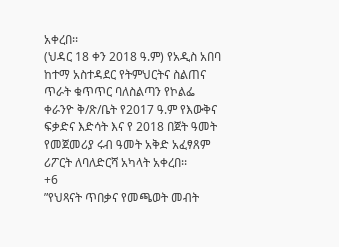አቀረበ፡፡
(ህዳር 18 ቀን 2018 ዓ.ም) የአዲስ አበባ ከተማ አስተዳደር የትምህርትና ስልጠና ጥራት ቁጥጥር ባለስልጣን የኮልፌ ቀራንዮ ቅ/ጽ/ቤት የ2017 ዓ.ም የእውቅና ፍቃድና እድሳት እና የ 2018 በጀት ዓመት የመጀመሪያ ሩብ ዓመት አቅድ አፈፃጸም ሪፖርት ለባለድርሻ አካላት አቀረበ፡፡
+6
”የህጻናት ጥበቃና የመጫወት መብት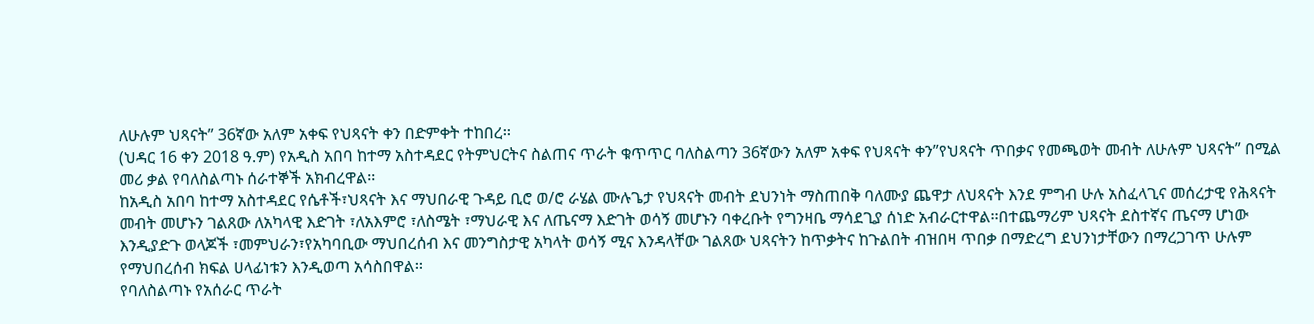ለሁሉም ህጻናት” 36ኛው አለም አቀፍ የህጻናት ቀን በድምቀት ተከበረ፡፡
(ህዳር 16 ቀን 2018 ዓ.ም) የአዲስ አበባ ከተማ አስተዳደር የትምህርትና ስልጠና ጥራት ቁጥጥር ባለስልጣን 36ኛውን አለም አቀፍ የህጻናት ቀን”የህጻናት ጥበቃና የመጫወት መብት ለሁሉም ህጻናት” በሚል መሪ ቃል የባለስልጣኑ ሰራተኞች አክብረዋል፡፡
ከአዲስ አበባ ከተማ አስተዳደር የሴቶች፣ህጻናት እና ማህበራዊ ጉዳይ ቢሮ ወ/ሮ ራሄል ሙሉጌታ የህጻናት መብት ደህንነት ማስጠበቅ ባለሙያ ጨዋታ ለህጻናት እንደ ምግብ ሁሉ አስፈላጊና መሰረታዊ የሕጻናት መብት መሆኑን ገልጸው ለአካላዊ እድገት ፣ለአእምሮ ፣ለስሜት ፣ማህራዊ እና ለጤናማ እድገት ወሳኝ መሆኑን ባቀረቡት የግንዛቤ ማሳደጊያ ሰነድ አብራርተዋል፡፡በተጨማሪም ህጻናት ደስተኛና ጤናማ ሆነው እንዲያድጉ ወላጆች ፣መምህራን፣የአካባቢው ማህበረሰብ እና መንግስታዊ አካላት ወሳኝ ሚና እንዳላቸው ገልጸው ህጻናትን ከጥቃትና ከጉልበት ብዝበዛ ጥበቃ በማድረግ ደህንነታቸውን በማረጋገጥ ሁሉም የማህበረሰብ ክፍል ሀላፊነቱን እንዲወጣ አሳስበዋል፡፡
የባለስልጣኑ የአሰራር ጥራት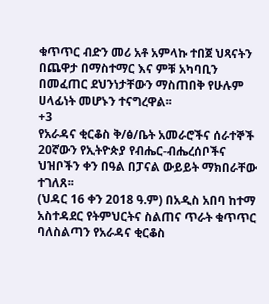ቁጥጥር ብድን መሪ አቶ አምላኩ ተበጀ ህጻናትን በጨዋታ በማስተማር እና ምቹ አካባቢን በመፈጠር ደህንነታቸውን ማስጠበቅ የሁሉም ሀላፊነት መሆኑን ተናግረዋል፡፡
+3
የአራዳና ቂርቆስ ቅ/ፅ/ቤት አመራሮችና ሰራተኞች 20ኛውን የኢትዮጵያ የብሔር-ብሔረሰቦችና ህዝቦችን ቀን በዓል በፓናል ውይይት ማክበራቸው ተገለጸ፡፡
(ህዳር 16 ቀን 2018 ዓ.ም) በአዲስ አበባ ከተማ አስተዳደር የትምህርትና ስልጠና ጥራት ቁጥጥር ባለስልጣን የአራዳና ቂርቆስ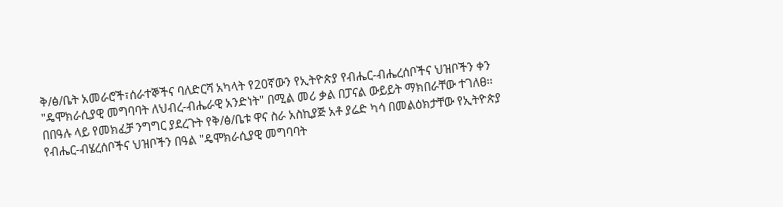ቅ/ፅ/ቤት አመራሮች፣ሰራተኞችና ባለድርሻ አካላት የ20ኛውን የኢትዮጵያ የብሔር-ብሔረሰቦችና ህዝቦችን ቀን "ዴሞክራሲያዊ መግባባት ለህብረ-ብሔራዊ አንድነት" በሚል መሪ ቃል በፓናል ውይይት ማክበራቸው ተገለፀ፡፡
በበዓሉ ላይ የመክፈቻ ንግግር ያደረጉት የቅ/ፅ/ቤቱ ዋና ስራ አስኪያጅ አቶ ያሬድ ካሳ በመልዕክታቸው የኢትዮጵያ የብሔር-ብሄረሰቦችና ህዝቦችን በዓል "ዴሞክራሲያዊ መግባባት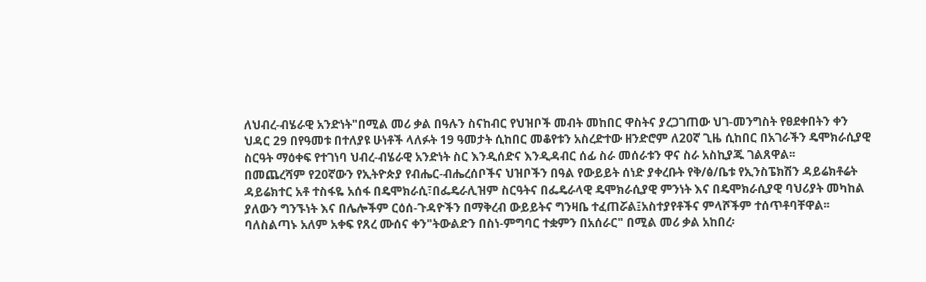ለህብረ-ብሄራዊ አንድነት"በሚል መሪ ቃል በዓሉን ስናከብር የህዝቦች መብት መከበር ዋስትና ያረጋገጠው ህገ-መንግስት የፀደቀበትን ቀን ህዳር 29 በየዓመቱ በተለያዩ ሁነቶች ላለፉት 19 ዓመታት ሲከበር መቆየቱን አስረድተው ዘንድሮም ለ20ኛ ጊዜ ሲከበር በአገራችን ዴሞክራሲያዊ ስርዓት ማዕቀፍ የተገነባ ህብረ-ብሄራዊ አንድነት ስር እንዲሰድና እንዲዳብር ሰፊ ስራ መሰራቱን ዋና ስራ አስኪያጁ ገልጸዋል፡፡
በመጨረሻም የ20ኛውን የኢትዮጵያ የብሔር-ብሔረሰቦችና ህዝቦችን በዓል የውይይት ሰነድ ያቀረቡት የቅ/ፅ/ቤቱ የኢንስፔክሽን ዳይሬክቶሬት ዳይሬክተር አቶ ተስፋዬ አሰፋ በዴሞክራሲ፣በፌዴራሊዝም ስርዓትና በፌዴራላዊ ዴሞክራሲያዊ ምንነት እና በዴሞክራሲያዊ ባህሪያት መካከል ያለውን ግንኙነት እና በሌሎችም ርዕሰ-ጉዳዮችን በማቅረብ ውይይትና ግንዛቤ ተፈጠሯል፤አስተያየቶችና ምላሾችም ተሰጥቶባቸዋል፡፡
ባለስልጣኑ አለም አቀፍ የጸረ ሙሰና ቀን"ትውልድን በስነ-ምግባር ተቋምን በአሰራር" በሚል መሪ ቃል አከበረ፡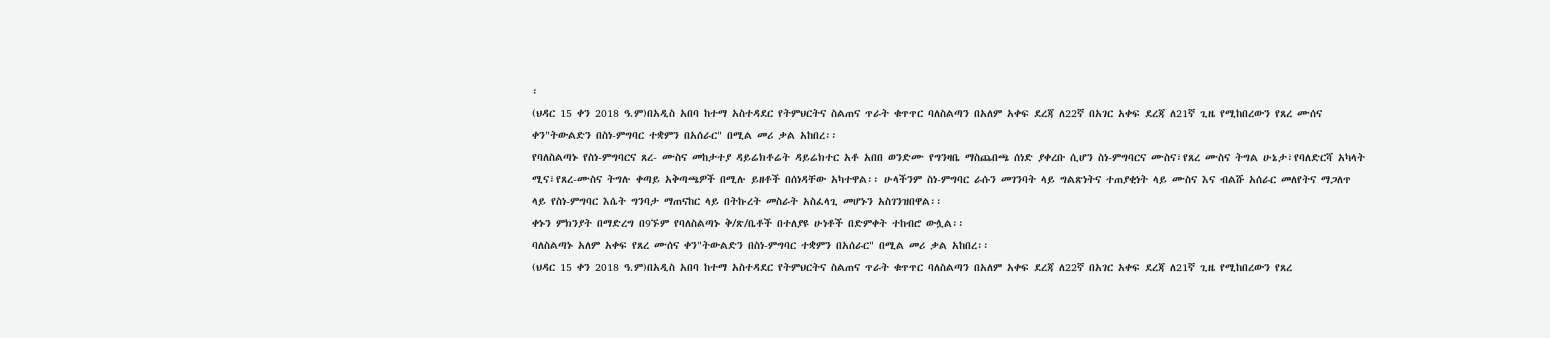፡
(ህዳር 15 ቀን 2018 ዓ.ም)በአዲስ አበባ ከተማ አስተዳደር የትምህርትና ስልጠና ጥራት ቁጥጥር ባለስልጣን በአለም አቀፍ ደረጃ ለ22ኛ በአገር አቀፍ ደረጃ ለ21ኛ ጊዜ የሚከበረውን የጸረ ሙሰና ቀን"ትውልድን በስነ-ምግባር ተቋምን በአሰራር" በሚል መሪ ቃል አከበረ፡፡
የባለስልጣኑ የስነ-ምግባርና ጸረ- ሙስና መከታተያ ዳይሬክቶሬት ዳይሬክተር አቶ አበበ ወንድሙ የግንዛቤ ማስጨበጫ ሰነድ ያቀረቡ ሲሆን ስነ-ምግባርና ሙስና፣የጸረ ሙስና ትግል ሁኔታ፣የባለድርሻ አካላት ሚና፣የጸረ-ሙስና ትግሉ ቀጣይ አቅጣጫዎች በሚሉ ይዘቶች በሰነዳቸው አካተዋል፡፡ ሁላችንም ስነ-ምግባር ራሱን መገንባት ላይ ግልጽነትና ተጠያቂነት ላይ ሙስና እና ብልሹ አሰራር መለየትና ማጋለጥ ላይ የስነ-ምግባር እሴት ግንባታ ማጠናከር ላይ በትኩረት መስራት አስፈላጊ መሆኑን አስገንዝበዋል፡፡
ቀኑን ምክንያት በማድረግ በ9ኙም የባለስልጣኑ ቅ/ጽ/ቤቶች በተለያዩ ሁነቶች በድምቀት ተከብሮ ውሏል፡፡
ባለስልጣኑ አለም አቀፍ የጸረ ሙሰና ቀን"ትውልድን በስነ-ምግባር ተቋምን በአሰራር" በሚል መሪ ቃል አከበረ፡፡
(ህዳር 15 ቀን 2018 ዓ.ም)በአዲስ አበባ ከተማ አስተዳደር የትምህርትና ስልጠና ጥራት ቁጥጥር ባለስልጣን በአለም አቀፍ ደረጃ ለ22ኛ በአገር አቀፍ ደረጃ ለ21ኛ ጊዜ የሚከበረውን የጸረ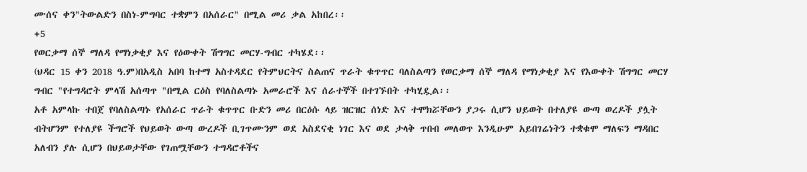ሙሰና ቀን"ትውልድን በስነ-ምግባር ተቋምን በአሰራር" በሚል መሪ ቃል አከበረ፡፡
+5
የወርቃማ ሰኞ ማለዳ የማነቃቂያ እና የዕውቀት ሽግግር መርሃ-ግብር ተካሄደ፡፡
(ህዳር 15 ቀን 2018 ዓ.ም)በአዲስ አበባ ከተማ አስተዳደር የትምህርትና ስልጠና ጥራት ቁጥጥር ባለስልጣን የወርቃማ ሰኞ ማለዳ የማነቃቂያ እና የእውቀት ሽግግር መርሃ ግብር "የተግዳሮት ምላሽ አሰጣጥ "በሚል ርዕስ የባለስልጣኑ አመራሮች እና ሰራተኞች በተገኙበት ተካሂዷል፡፡
አቶ አምላኩ ተበጀ የባለስልጣኑ የአሰራር ጥራት ቁጥጥር ቡድን መሪ በርዕሱ ላይ ዝርዝር ሰነድ እና ተሞክሯቸውን ያጋሩ ሲሆን ህይወት በተለያዩ ውጣ ወረዶች ያሏት ብትሆንም የተለያዩ ችግሮች የህይወት ውጣ ውረዶች ቢገጥሙንም ወደ አስደናቂ ነገር እና ወደ ታላቅ ጥበብ መለወጥ እንዲሁም አይበገሬነትን ተቋቁሞ ማለፍን ማዳበር አለብን ያሉ ሲሆን በህይወታቸው የገጠሟቸውን ተግዳሮቶችና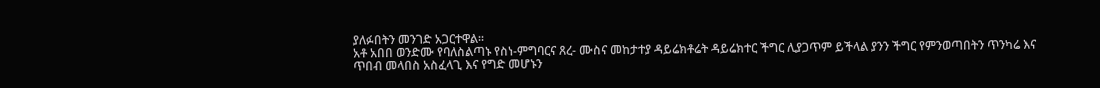ያለፉበትን መንገድ አጋርተዋል፡፡
አቶ አበበ ወንድሙ የባለስልጣኑ የስነ-ምግባርና ጸረ- ሙስና መከታተያ ዳይሬክቶሬት ዳይሬክተር ችግር ሊያጋጥም ይችላል ያንን ችግር የምንወጣበትን ጥንካሬ እና ጥበብ መላበስ አስፈላጊ እና የግድ መሆኑን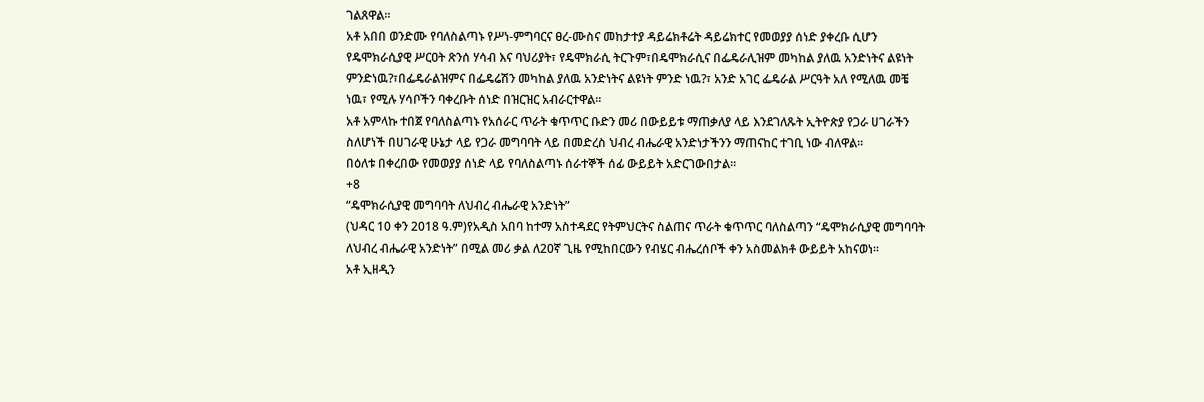ገልጸዋል፡፡
አቶ አበበ ወንድሙ የባለስልጣኑ የሥነ-ምግባርና ፀረ-ሙስና መከታተያ ዳይሬክቶሬት ዳይሬክተር የመወያያ ሰነድ ያቀረቡ ሲሆን የዴሞክራሲያዊ ሥርዐት ጽንሰ ሃሳብ እና ባህሪያት፣ የዴሞክራሲ ትርጉም፣በዴሞክራሲና በፌዴራሊዝም መካከል ያለዉ አንድነትና ልዩነት ምንድነዉ?፣በፌዴራልዝምና በፌዴሬሽን መካከል ያለዉ አንድነትና ልዩነት ምንድ ነዉ?፣ አንድ አገር ፌዴራል ሥርዓት አለ የሚለዉ መቼ ነዉ፣ የሚሉ ሃሳቦችን ባቀረቡት ሰነድ በዝርዝር አብራርተዋል፡፡
አቶ አምላኩ ተበጀ የባለስልጣኑ የአሰራር ጥራት ቁጥጥር ቡድን መሪ በውይይቱ ማጠቃለያ ላይ እንደገለጹት ኢትዮጵያ የጋራ ሀገራችን ስለሆነች በሀገራዊ ሁኔታ ላይ የጋራ መግባባት ላይ በመድረስ ህብረ ብሔራዊ አንድነታችንን ማጠናከር ተገቢ ነው ብለዋል፡፡
በዕለቱ በቀረበው የመወያያ ሰነድ ላይ የባለስልጣኑ ሰራተኞች ሰፊ ውይይት አድርገውበታል፡፡
+8
“ዴሞክራሲያዊ መግባባት ለህብረ ብሔራዊ አንድነት”
(ህዳር 10 ቀን 2018 ዓ.ም)የአዲስ አበባ ከተማ አስተዳደር የትምህርትና ስልጠና ጥራት ቁጥጥር ባለስልጣን “ዴሞክራሲያዊ መግባባት ለህብረ ብሔራዊ አንድነት” በሚል መሪ ቃል ለ20ኛ ጊዜ የሚከበርውን የብሄር ብሔረሰቦች ቀን አስመልክቶ ውይይት አከናወነ፡፡
አቶ ኢዘዲን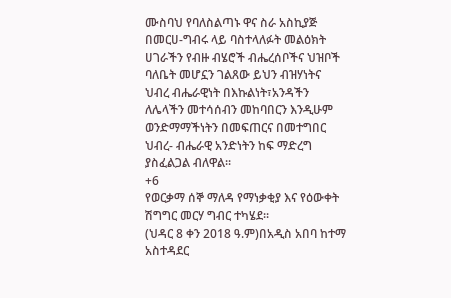ሙስባህ የባለስልጣኑ ዋና ስራ አስኪያጅ በመርሀ-ግብሩ ላይ ባስተላለፉት መልዕክት ሀገራችን የብዙ ብሄሮች ብሔረሰቦችና ህዝቦች ባለቤት መሆኗን ገልጸው ይህን ብዝሃነትና ህብረ ብሔራዊነት በእኩልነት፣አንዳችን ለሌላችን መተሳሰብን መከባበርን እንዲሁም ወንድማማችነትን በመፍጠርና በመተግበር ህብረ- ብሔራዊ አንድነትን ከፍ ማድረግ ያስፈልጋል ብለዋል፡፡
+6
የወርቃማ ሰኞ ማለዳ የማነቃቂያ እና የዕውቀት ሽግግር መርሃ ግብር ተካሄደ፡፡
(ህዳር 8 ቀን 2018 ዓ.ም)በአዲስ አበባ ከተማ አስተዳደር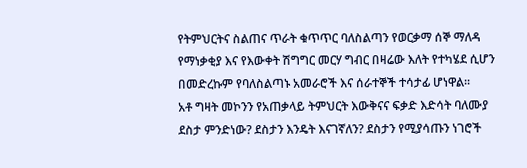የትምህርትና ስልጠና ጥራት ቁጥጥር ባለስልጣን የወርቃማ ሰኞ ማለዳ የማነቃቂያ እና የእውቀት ሽግግር መርሃ ግብር በዛሬው እለት የተካሄደ ሲሆን በመድረኩም የባለስልጣኑ አመራሮች እና ሰራተኞች ተሳታፊ ሆነዋል፡፡
አቶ ግዛት መኮንን የአጠቃላይ ትምህርት እውቅናና ፍቃድ እድሳት ባለሙያ ደስታ ምንድነው? ደስታን እንዴት እናገኛለን? ደስታን የሚያሳጡን ነገሮች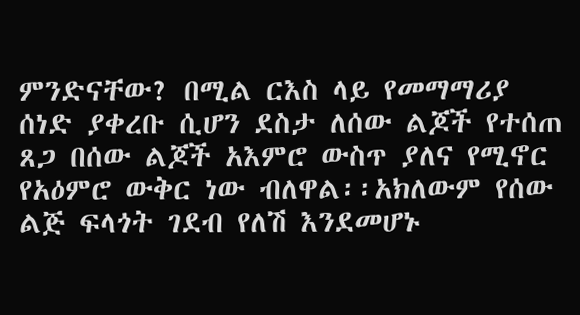ምንድናቸው? በሚል ርእስ ላይ የመማማሪያ ሰነድ ያቀረቡ ሲሆን ደስታ ለሰው ልጆች የተሰጠ ጸጋ በሰው ልጆች አእምሮ ውስጥ ያለና የሚኖር የአዕምሮ ውቅር ነው ብለዋል፡፡አክለውም የሰው ልጅ ፍላጎት ገደብ የለሽ እንደመሆኑ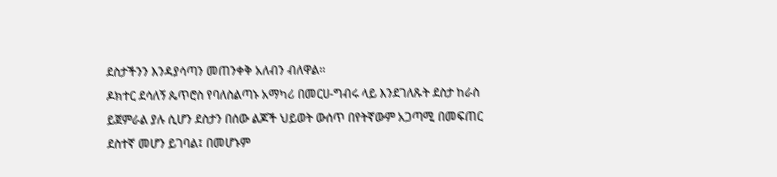ደስታችንን እንዳያሳጣን መጠንቀቅ አለብን ብለዋል፡፡
ዶክተር ደሳለኝ ጴጥሮስ የባለስልጣኑ አማካሪ በመርሀ-ግብሩ ላይ እንደገለጹት ደስታ ከራስ ይጀምራል ያሉ ሲሆን ደስታን በሰው ልጆች ህይወት ውሰጥ በየትኛውም አጋጣሚ በመፍጠር ደስተኛ መሆን ይገባል፤ በመሆኑም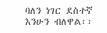ባለን ነገር ደስተኛ እንሁን ብለዋል፡፡